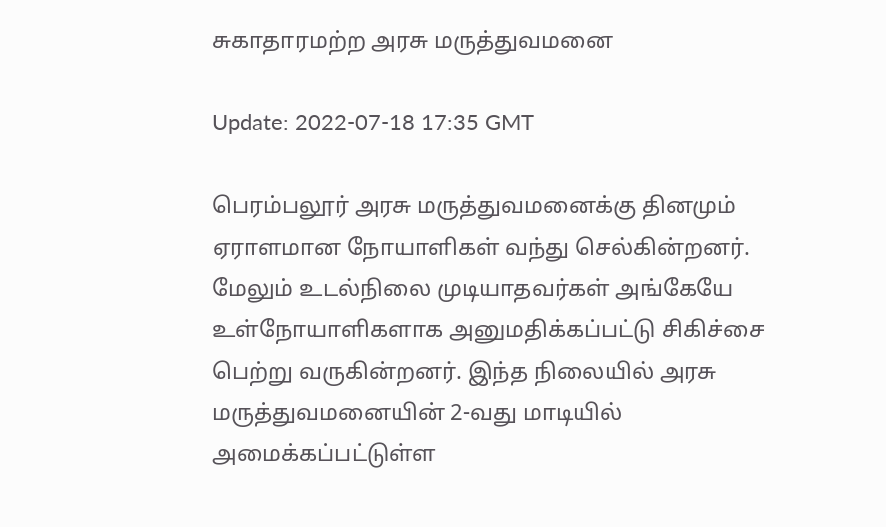சுகாதாரமற்ற அரசு மருத்துவமனை

Update: 2022-07-18 17:35 GMT

பெரம்பலூர் அரசு மருத்துவமனைக்கு தினமும் ஏராளமான நோயாளிகள் வந்து செல்கின்றனர். மேலும் உடல்நிலை முடியாதவர்கள் அங்கேயே உள்நோயாளிகளாக அனுமதிக்கப்பட்டு சிகிச்சை பெற்று வருகின்றனர். இந்த நிலையில் அரசு மருத்துவமனையின் 2-வது மாடியில் அமைக்கப்பட்டுள்ள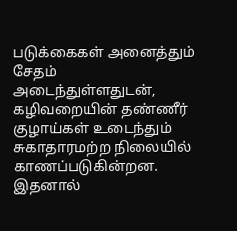படுக்கைகள் அனைத்தும் சேதம் அடைந்துள்ளதுடன், கழிவறையின் தண்ணீர் குழாய்கள் உடைந்தும் சுகாதாரமற்ற நிலையில் காணப்படுகின்றன. இதனால்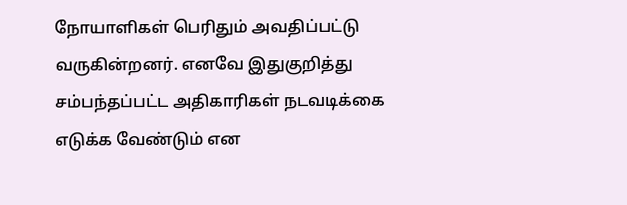நோயாளிகள் பெரிதும் அவதிப்பட்டு வருகின்றனர். எனவே இதுகுறித்து சம்பந்தப்பட்ட அதிகாரிகள் நடவடிக்கை எடுக்க வேண்டும் என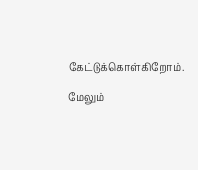கேட்டுக்கொள்கிறோம்.

மேலும்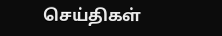செய்திகள்